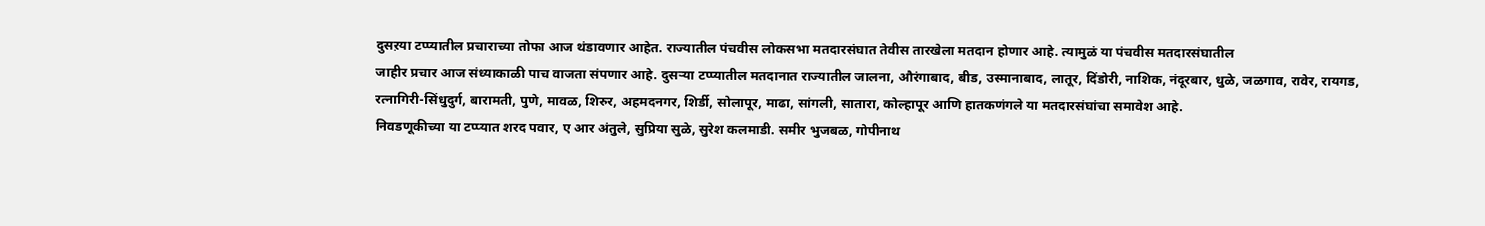दुसऱया टप्प्यातील प्रचाराच्या तोफा आज थंडावणार आहेत. राज्यातील पंचवीस लोकसभा मतदारसंघात तेवीस तारखेला मतदान होणार आहे. त्यामुळं या पंचवीस मतदारसंघातील
जाहीर प्रचार आज संध्याकाळी पाच वाजता संपणार आहे. दुसऱ्या टप्प्यातील मतदानात राज्यातील जालना, औरंगाबाद, बीड, उस्मानाबाद, लातूर, दिंडोरी, नाशिक, नंदूरबार, धुळे, जळगाव, रावेर, रायगड, रत्नागिरी-सिंधुदुर्ग, बारामती, पुणे, मावळ, शिरुर, अहमदनगर, शिर्डी, सोलापूर, माढा, सांगली, सातारा, कोल्हापूर आणि हातकणंगले या मतदारसंघांचा समावेश आहे.
निवडणूकीच्या या टप्प्यात शरद पवार, ए आर अंतुले, सुप्रिया सुळे, सुरेश कलमाडी. समीर भुजबळ, गोपीनाथ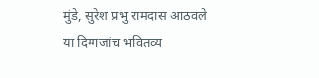मुंडे, सुरेश प्रभु रामदास आठवले या दिग्गजांच भवितव्य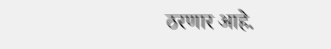ठरणार आहे.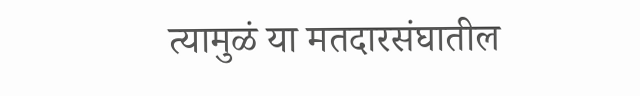त्यामुळं या मतदारसंघातील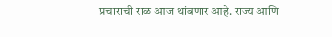प्रचाराची राळ आज थांबणार आहे. राज्य आणि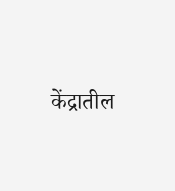केंद्रातील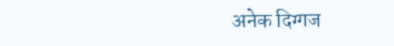अनेक दिग्गज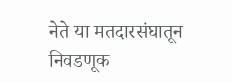नेते या मतदारसंघातून निवडणूक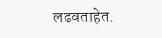लढवताहेत.